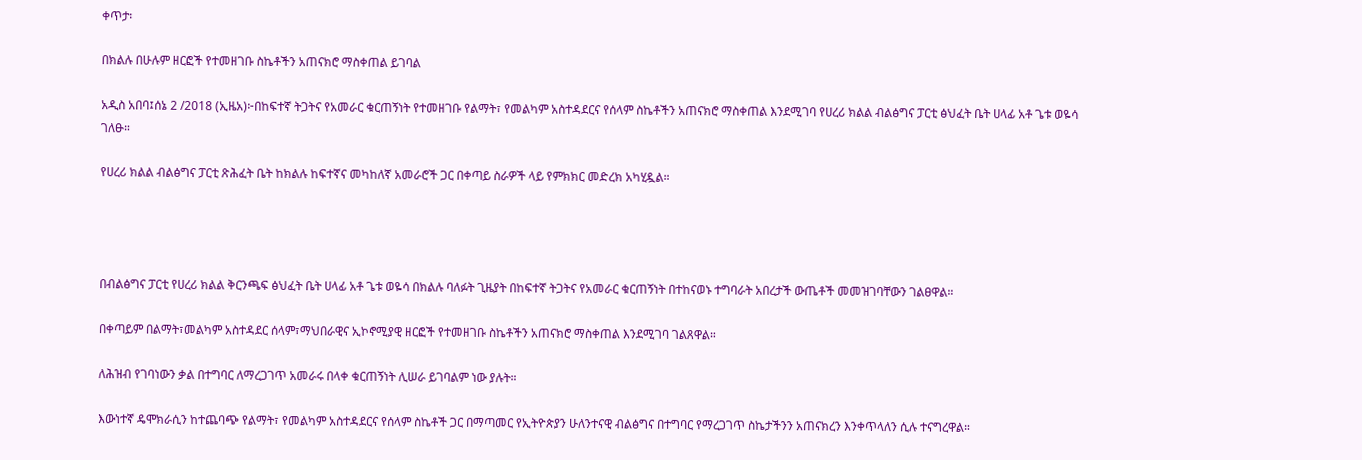ቀጥታ፡

በክልሉ በሁሉም ዘርፎች የተመዘገቡ ስኬቶችን አጠናክሮ ማስቀጠል ይገባል

አዲስ አበባ፤ሰኔ 2 /2018 (ኢዜአ)፦በከፍተኛ ትጋትና የአመራር ቁርጠኝነት የተመዘገቡ የልማት፣ የመልካም አስተዳደርና የሰላም ስኬቶችን አጠናክሮ ማስቀጠል እንደሚገባ የሀረሪ ክልል ብልፅግና ፓርቲ ፅህፈት ቤት ሀላፊ አቶ ጌቱ ወዬሳ ገለፁ።

የሀረሪ ክልል ብልፅግና ፓርቲ ጽሕፈት ቤት ከክልሉ ከፍተኛና መካከለኛ አመራሮች ጋር በቀጣይ ስራዎች ላይ የምክክር መድረክ አካሂዷል።




በብልፅግና ፓርቲ የሀረሪ ክልል ቅርንጫፍ ፅህፈት ቤት ሀላፊ አቶ ጌቱ ወዬሳ በክልሉ ባለፉት ጊዜያት በከፍተኛ ትጋትና የአመራር ቁርጠኝነት በተከናወኑ ተግባራት አበረታች ውጤቶች መመዝገባቸውን ገልፀዋል።

በቀጣይም በልማት፣መልካም አስተዳደር ሰላም፣ማህበራዊና ኢኮኖሚያዊ ዘርፎች የተመዘገቡ ስኬቶችን አጠናክሮ ማስቀጠል እንደሚገባ ገልጸዋል።

ለሕዝብ የገባነውን ቃል በተግባር ለማረጋገጥ አመራሩ በላቀ ቁርጠኝነት ሊሠራ ይገባልም ነው ያሉት።

እውነተኛ ዴሞክራሲን ከተጨባጭ የልማት፣ የመልካም አስተዳደርና የሰላም ስኬቶች ጋር በማጣመር የኢትዮጵያን ሁለንተናዊ ብልፅግና በተግባር የማረጋገጥ ስኬታችንን አጠናክረን እንቀጥላለን ሲሉ ተናግረዋል።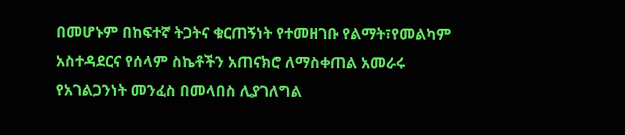በመሆኑም በከፍተኛ ትጋትና ቁርጠኝነት የተመዘገቡ የልማት፣የመልካም አስተዳደርና የሰላም ስኬቶችን አጠናክሮ ለማስቀጠል አመራሩ የአገልጋንነት መንፈስ በመላበስ ሊያገለግል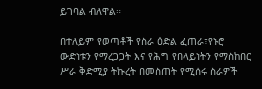ይገባል ብለዋል።

በተለይም የወጣቶች የስራ ዕድል ፈጠራ፣የኑሮ ውድነቱን የማረጋጋት እና የሕግ የበላይነትን የማስከበር ሥራ ቅድሚያ ትኩረት በመስጠት የሚሰሩ ስራዎች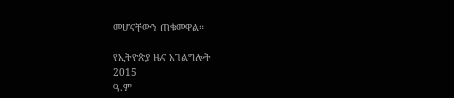መሆናቸውን ጠቁመዋል።

የኢትዮጵያ ዜና አገልግሎት
2015
ዓ.ም